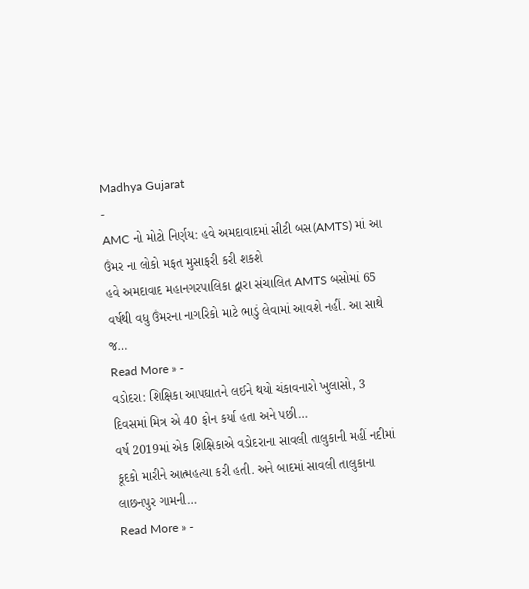Madhya Gujarat
-
AMC નો મોટો નિર્ણય: હવે અમદાવાદમાં સીટી બસ(AMTS) માં આ ઉંમર ના લોકો મફત મુસાફરી કરી શકશે
હવે અમદાવાદ મહાનગરપાલિકા દ્વારા સંચાલિત AMTS બસોમાં 65 વર્ષથી વધુ ઉંમરના નાગરિકો માટે ભાડું લેવામાં આવશે નહીં. આ સાથે જ…
Read More » -
વડોદરા: શિક્ષિકા આપઘાતને લઈને થયો ચંકાવનારો ખુલાસો, 3 દિવસમાં મિત્ર એ 40 ફોન કર્યા હતા અને પછી…
વર્ષ 2019માં એક શિક્ષિકાએ વડોદરાના સાવલી તાલુકાની મહીં નદીમાં કૂદકો મારીને આત્મહત્યા કરી હતી. અને બાદમાં સાવલી તાલુકાના લાછનપુર ગામની…
Read More » -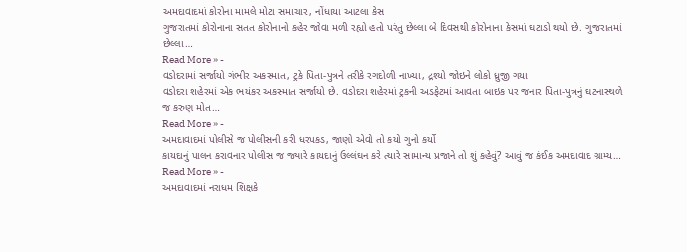અમદાવાદમાં કોરોના મામલે મોટા સમાચાર, નોંધાયા આટલા કેસ
ગુજરાતમાં કોરોનાના સતત કોરોનાનો કહેર જોવા મળી રહ્યો હતો પરંતુ છેલ્લા બે દિવસથી કોરોનાના કેસમાં ઘટાડો થયો છે. ગુજરાતમાં છેલ્લા…
Read More » -
વડોદરામાં સર્જાયો ગંભીર અકસ્માત, ટ્રકે પિતા-પુત્રને તરીકે રગદોળી નાખ્યા, દ્રશ્યો જોઇને લોકો ધ્રુજી ગયા
વડોદરા શહેરમાં એક ભયંકર અકસ્માત સર્જાયો છે. વડોદરા શહેરમાં ટ્રકની અડફેટમાં આવતા બાઇક પર જનાર પિતા-પુત્રનું ઘટનાસ્થળે જ કરુણ મોત…
Read More » -
અમદાવાદમાં પોલીસે જ પોલીસની કરી ધરપકડ, જાણો એવો તો કયો ગુનો કર્યો
કાયદાનું પાલન કરાવનાર પોલીસ જ જ્યારે કાયદાનું ઉલ્લંઘન કરે ત્યારે સામાન્ય પ્રજાને તો શું કહેવું? આવું જ કંઈક અમદાવાદ ગ્રામ્ય…
Read More » -
અમદાવાદમાં નરાધમ શિક્ષકે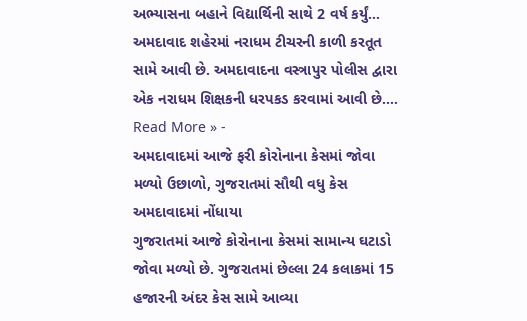અભ્યાસના બહાને વિદ્યાર્થિની સાથે 2 વર્ષ કર્યું…
અમદાવાદ શહેરમાં નરાધમ ટીચરની કાળી કરતૂત સામે આવી છે. અમદાવાદના વસ્ત્રાપુર પોલીસ દ્વારા એક નરાધમ શિક્ષકની ધરપકડ કરવામાં આવી છે.…
Read More » -
અમદાવાદમાં આજે ફરી કોરોનાના કેસમાં જોવા મળ્યો ઉછાળો, ગુજરાતમાં સૌથી વધુ કેસ અમદાવાદમાં નોંધાયા
ગુજરાતમાં આજે કોરોનાના કેસમાં સામાન્ય ઘટાડો જોવા મળ્યો છે. ગુજરાતમાં છેલ્લા 24 કલાકમાં 15 હજારની અંદર કેસ સામે આવ્યા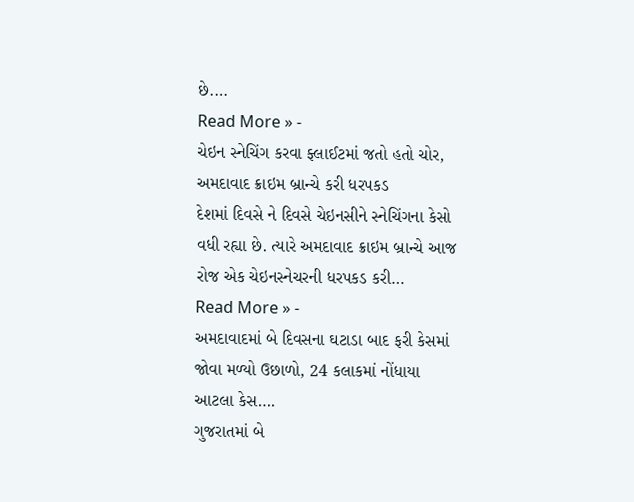છે.…
Read More » -
ચેઇન સ્નેચિંગ કરવા ફ્લાઈટમાં જતો હતો ચોર, અમદાવાદ ક્રાઇમ બ્રાન્ચે કરી ધરપકડ
દેશમાં દિવસે ને દિવસે ચેઇનસીને સ્નેચિંગના કેસો વધી રહ્યા છે. ત્યારે અમદાવાદ ક્રાઇમ બ્રાન્ચે આજ રોજ એક ચેઇનસ્નેચરની ધરપકડ કરી…
Read More » -
અમદાવાદમાં બે દિવસના ઘટાડા બાદ ફરી કેસમાં જોવા મળ્યો ઉછાળો, 24 કલાકમાં નોંધાયા આટલા કેસ….
ગુજરાતમાં બે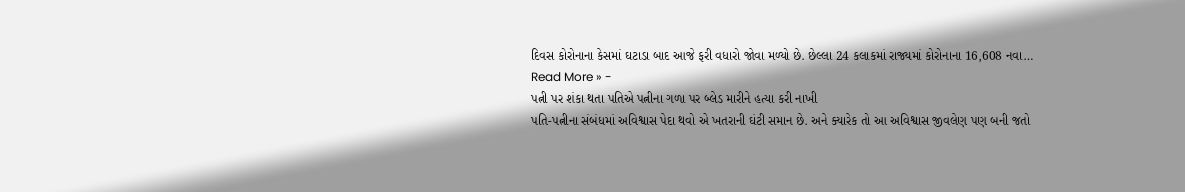દિવસ કોરોનાના કેસમાં ઘટાડા બાદ આજે ફરી વધારો જોવા મળ્યો છે. છેલ્લા 24 કલાકમાં રાજ્યમાં કોરોનાના 16,608 નવા…
Read More » -
પત્ની પર શંકા થતા પતિએ પત્નીના ગળા પર બ્લેડ મારીને હત્યા કરી નાખી
પતિ-પત્નીના સંબંધમાં અવિશ્વાસ પેદા થવો એ ખતરાની ઘંટી સમાન છે. અને ક્યારેક તો આ અવિશ્વાસ જીવલેણ પણ બની જતો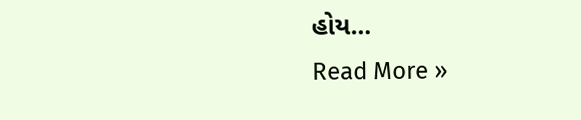હોય…
Read More »